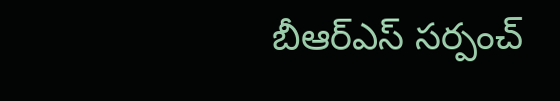బీఆర్ఎస్ సర్పంచ్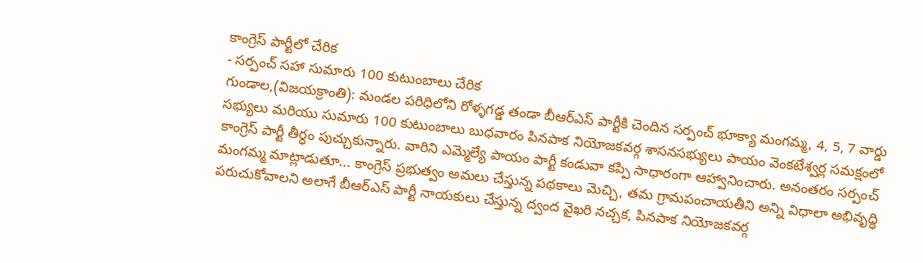కాంగ్రెస్ పార్టీలో చేరిక
- సర్పంచ్ సహా సుమారు 100 కుటుంబాలు చేరిక
గుండాల,(విజయక్రాంతి): మండల పరిధిలోని రోళ్ళగడ్డ తండా బీఆర్ఎస్ పార్టీకి చెందిన సర్పంచ్ భూక్యా మంగమ్మ, 4, 5, 7 వార్డు సభ్యులు మరియు సుమారు 100 కుటుంబాలు బుధవారం పినపాక నియోజకవర్గ శాసనసభ్యులు పాయం వెంకటేశ్వర్ల సమక్షంలో కాంగ్రెస్ పార్టీ తీర్ధం పుచ్చుకున్నారు. వారిని ఎమ్మెల్యే పాయం పార్టీ కండువా కప్పి సాధారంగా ఆహ్వానించారు. అనంతరం సర్పంచ్ మంగమ్మ మాట్లాడుతూ... కాంగ్రెస్ ప్రభుత్వం అమలు చేస్తున్న పథకాలు మెచ్చి, తమ గ్రామపంచాయతీని అన్ని విధాలా అభివృద్ధి పరుచుకోవాలని అలాగే బీఆర్ఎస్ పార్టీ నాయకులు చేస్తున్న ద్వంద వైఖరి నచ్చక, పినపాక నియోజకవర్గ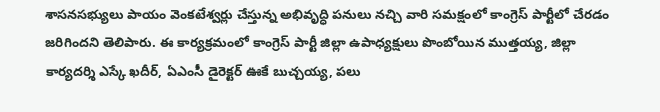శాసనసభ్యులు పాయం వెంకటేశ్వర్లు చేస్తున్న అభివృద్ధి పనులు నచ్చి వారి సమక్షంలో కాంగ్రెస్ పార్టీలో చేరడం జరిగిందని తెలిపారు. ఈ కార్యక్రమంలో కాంగ్రెస్ పార్టీ జిల్లా ఉపాధ్యక్షులు పొంబోయిన ముత్తయ్య, జిల్లా కార్యదర్శి ఎస్కే ఖదీర్, ఏఎంసీ డైరెక్టర్ ఊకే బుచ్చయ్య, పలు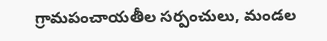గ్రామపంచాయతీల సర్పంచులు, మండల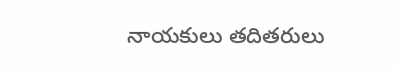నాయకులు తదితరులు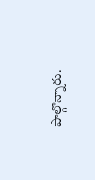పాల్గొన్నారు.